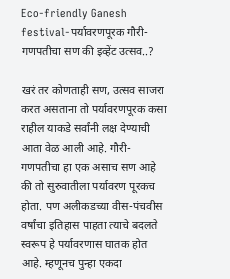Eco-friendly Ganesh festival-पर्यावरणपूरक गौरी-गणपतीचा सण की इव्हेंट उत्सव..?

खरं तर कोणताही सण, उत्सव साजरा करत असताना तो पर्यावरणपूरक कसा राहील याकडे सर्वांनी लक्ष देण्याची आता वेळ आली आहे. गौरी-गणपतीचा हा एक असाच सण आहे की तो सुरुवातीला पर्यावरण पूरकच होता. पण अलीकडच्या वीस-पंचवीस वर्षांचा इतिहास पाहता त्याचे बदलते स्वरूप हे पर्यावरणास घातक होत आहे. म्हणूनच पुन्हा एकदा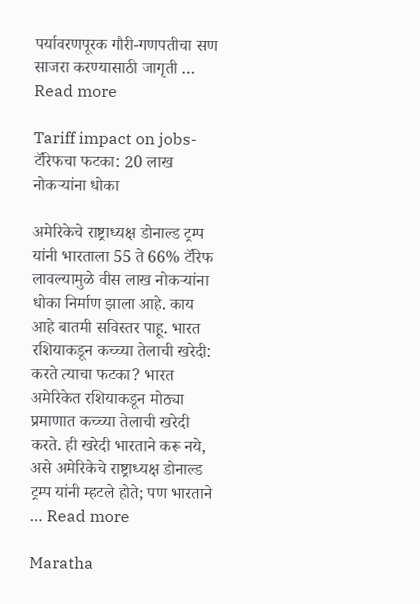पर्यावरणपूरक गौरी-गणपतीचा सण साजरा करण्यासाठी जागृती … Read more

Tariff impact on jobs-टॅरिफचा फटका: 20 लाख नोकऱ्यांना धोका

अमेरिकेचे राष्ट्राध्यक्ष डोनाल्ड ट्रम्प यांनी भारताला 55 ते 66% टॅरिफ लावल्यामुळे वीस लाख नोकऱ्यांना धोका निर्माण झाला आहे. काय आहे बातमी सविस्तर पाहू. भारत रशियाकडून कच्च्या तेलाची खरेदी: करते त्याचा फटका? भारत अमेरिकेत रशियाकडून मोठ्या प्रमाणात कच्च्या तेलाची खरेदी करते. ही खरेदी भारताने करू नये, असे अमेरिकेचे राष्ट्राध्यक्ष डोनाल्ड ट्रम्प यांनी म्हटले होते; पण भारताने … Read more

Maratha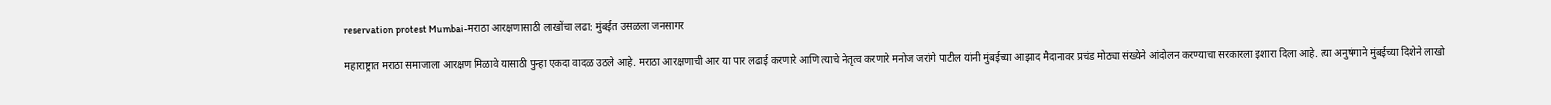reservation protest Mumbai-मराठा आरक्षणासाठी लाखोंचा लढा: मुंबईत उसळला जनसागर

महाराष्ट्रात मराठा समाजाला आरक्षण मिळावे यासाठी पुन्हा एकदा वादळ उठले आहे. मराठा आरक्षणाची आर या पार लढाई करणारे आणि त्याचे नेतृत्व करणारे मनोज जरांगे पाटील यांनी मुंबईच्या आझाद मैदानावर प्रचंड मोठ्या संख्येने आंदोलन करण्याचा सरकारला इशारा दिला आहे. त्या अनुषंगाने मुंबईच्या दिशेने लाखो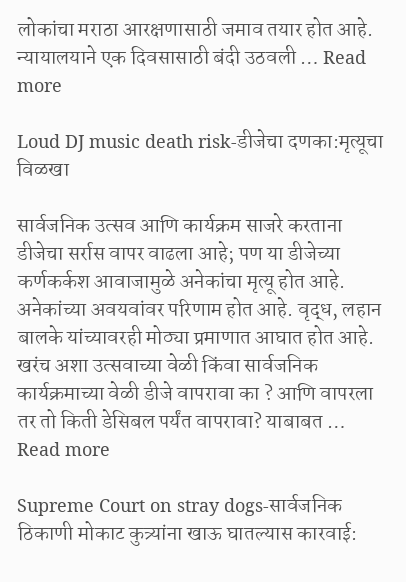लोकांचा मराठा आरक्षणासाठी जमाव तयार होत आहे. न्यायालयाने एक दिवसासाठी बंदी उठवली … Read more

Loud DJ music death risk-डीजेचा दणका:मृत्यूचा विळखा

सार्वजनिक उत्सव आणि कार्यक्रम साजरे करताना डीजेचा सर्रास वापर वाढला आहे; पण या डीजेच्या कर्णकर्कश आवाजामुळे अनेकांचा मृत्यू होत आहे. अनेकांच्या अवयवांवर परिणाम होत आहे. वृद्ध, लहान बालके यांच्यावरही मोठ्या प्रमाणात आघात होत आहे. खरंच अशा उत्सवाच्या वेळी किंवा सार्वजनिक कार्यक्रमाच्या वेळी डीजे वापरावा का ? आणि वापरला तर तो किती डेसिबल पर्यंत वापरावा? याबाबत … Read more

Supreme Court on stray dogs-सार्वजनिक ठिकाणी मोकाट कुत्र्यांना खाऊ घातल्यास कारवाई: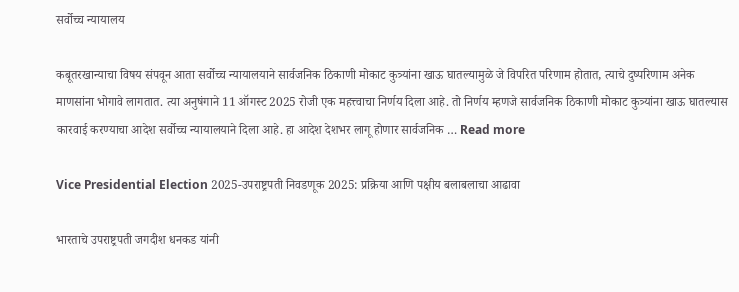सर्वोच्च न्यायालय

कबूतरखान्याचा विषय संपवून आता सर्वोच्च न्यायालयाने सार्वजनिक ठिकाणी मोकाट कुत्र्यांना खाऊ घातल्यामुळे जे विपरित परिणाम होतात, त्याचे दुष्परिणाम अनेक माणसांना भोगावे लागतात. त्या अनुषंगाने 11 ऑगस्ट 2025 रोजी एक महत्त्वाचा निर्णय दिला आहे. तो निर्णय म्हणजे सार्वजनिक ठिकाणी मोकाट कुत्र्यांना खाऊ घातल्यास कारवाई करण्याचा आदेश सर्वोच्च न्यायालयाने दिला आहे. हा आदेश देशभर लागू होणार सार्वजनिक … Read more

Vice Presidential Election 2025-उपराष्ट्रपती निवडणूक 2025: प्रक्रिया आणि पक्षीय बलाबलाचा आढावा

भारताचे उपराष्ट्रपती जगदीश धनकड यांनी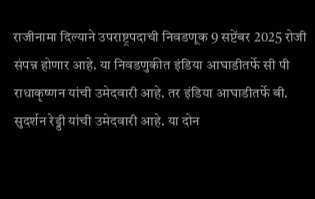राजीनामा दिल्याने उपराष्ट्रपदाची निवडणूक 9 सप्टेंबर 2025 रोजी संपन्न होणार आहे. या निवडणुकीत इंडिया आघाडीतर्फे सी पी राधाकृष्णन यांची उमेदवारी आहे. तर इंडिया आघाडीतर्फे बी. सुदर्शन रेड्डी यांची उमेदवारी आहे. या दोन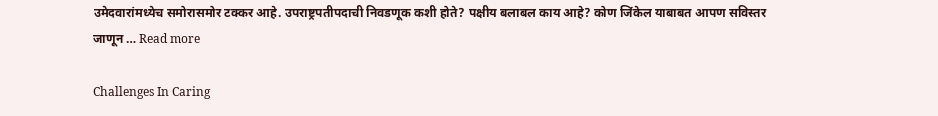उमेदवारांमध्येच समोरासमोर टक्कर आहे. उपराष्ट्रपतीपदाची निवडणूक कशी होते? पक्षीय बलाबल काय आहे? कोण जिंकेल याबाबत आपण सविस्तर जाणून … Read more

Challenges In Caring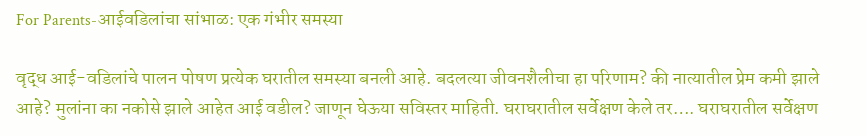For Parents-आईवडिलांचा सांभाळ: एक गंभीर समस्या

वृद्ध आई-वडिलांचे पालन पोषण प्रत्येक घरातील समस्या बनली आहे. बदलत्या जीवनशैलीचा हा परिणाम? की नात्यातील प्रेम कमी झाले आहे? मुलांना का नकोसे झाले आहेत आई वडील? जाणून घेऊया सविस्तर माहिती. घराघरातील सर्वेक्षण केले तर…. घराघरातील सर्वेक्षण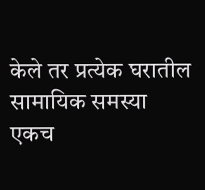केले तर प्रत्येक घरातील सामायिक समस्या एकच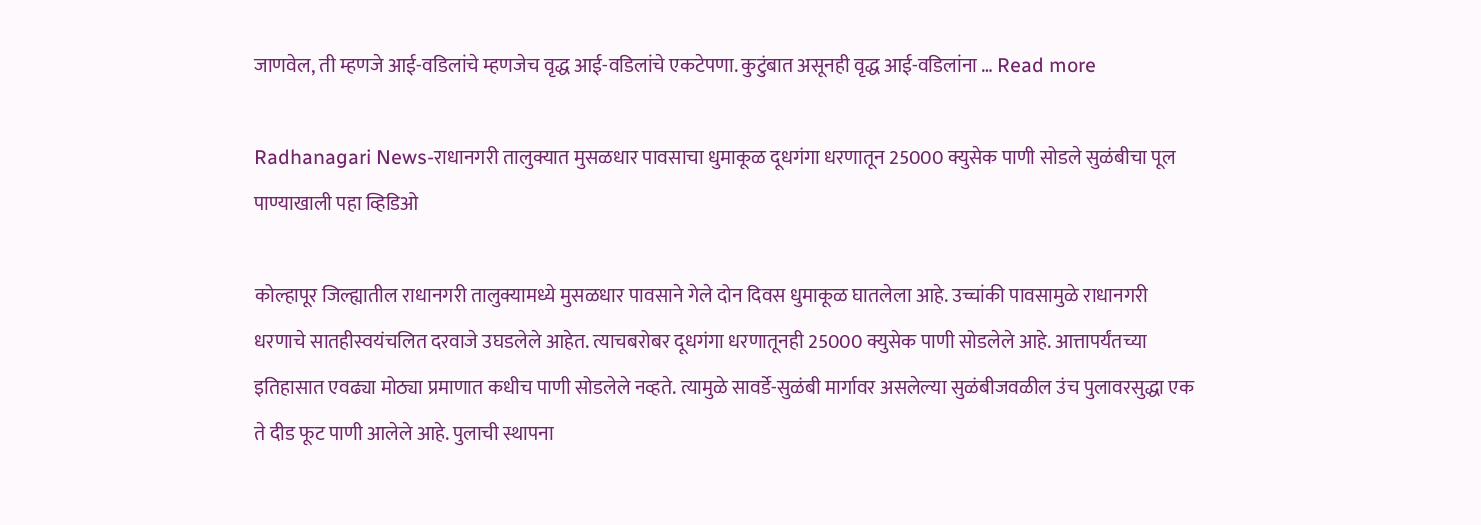जाणवेल, ती म्हणजे आई-वडिलांचे म्हणजेच वृद्ध आई-वडिलांचे एकटेपणा. कुटुंबात असूनही वृद्ध आई-वडिलांना … Read more

Radhanagari News-राधानगरी तालुक्यात मुसळधार पावसाचा धुमाकूळ दूधगंगा धरणातून 25000 क्युसेक पाणी सोडले सुळंबीचा पूल पाण्याखाली पहा व्हिडिओ

कोल्हापूर जिल्ह्यातील राधानगरी तालुक्यामध्ये मुसळधार पावसाने गेले दोन दिवस धुमाकूळ घातलेला आहे. उच्चांकी पावसामुळे राधानगरी धरणाचे सातहीस्वयंचलित दरवाजे उघडलेले आहेत. त्याचबरोबर दूधगंगा धरणातूनही 25000 क्युसेक पाणी सोडलेले आहे. आत्तापर्यंतच्या इतिहासात एवढ्या मोठ्या प्रमाणात कधीच पाणी सोडलेले नव्हते. त्यामुळे सावर्डे-सुळंबी मार्गावर असलेल्या सुळंबीजवळील उंच पुलावरसुद्धा एक ते दीड फूट पाणी आलेले आहे. पुलाची स्थापना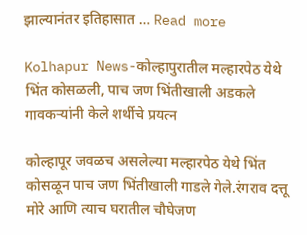झाल्यानंतर इतिहासात … Read more

Kolhapur News-कोल्हापुरातील मल्हारपेठ येथे भिंत कोसळली, पाच जण भिंतीखाली अडकले गावकऱ्यांनी केले शर्थीचे प्रयत्न

कोल्हापूर जवळच असलेल्या मल्हारपेठ येथे भिंत कोसळून पाच जण भिंतीखाली गाडले गेले.रंगराव दत्तू मोरे आणि त्याच घरातील चौघेजण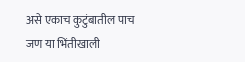असे एकाच कुटुंबातील पाच जण या भिंतीखाली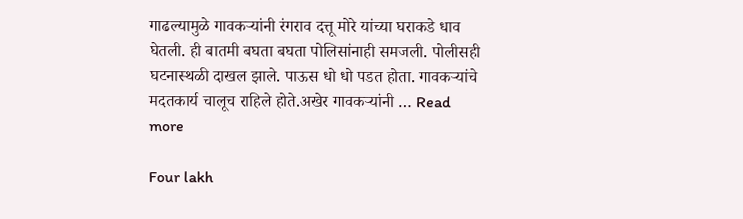गाढल्यामुळे गावकऱ्यांनी रंगराव दत्तू मोरे यांच्या घराकडे धाव घेतली. ही बातमी बघता बघता पोलिसांनाही समजली. पोलीसही घटनास्थळी दाखल झाले. पाऊस धो धो पडत होता. गावकऱ्यांचे मदतकार्य चालूच राहिले होते.अखेर गावकऱ्यांनी … Read more

Four lakh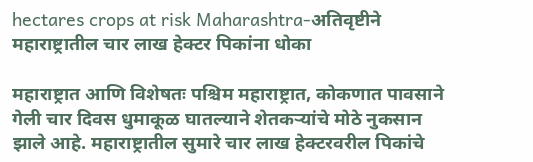hectares crops at risk Maharashtra-अतिवृष्टीने महाराष्ट्रातील चार लाख हेक्टर पिकांना धोका

महाराष्ट्रात आणि विशेषतः पश्चिम महाराष्ट्रात, कोकणात पावसाने गेली चार दिवस धुमाकूळ घातल्याने शेतकऱ्यांचे मोठे नुकसान झाले आहे. महाराष्ट्रातील सुमारे चार लाख हेक्टरवरील पिकांचे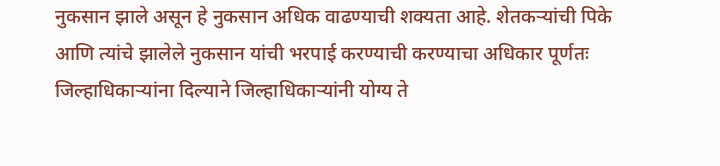नुकसान झाले असून हे नुकसान अधिक वाढण्याची शक्यता आहे. शेतकऱ्यांची पिके आणि त्यांचे झालेले नुकसान यांची भरपाई करण्याची करण्याचा अधिकार पूर्णतः जिल्हाधिकाऱ्यांना दिल्याने जिल्हाधिकाऱ्यांनी योग्य ते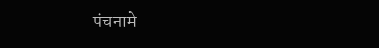पंचनामे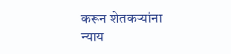करून शेतकऱ्यांना न्याय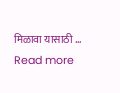मिळावा यासाठी … Read more